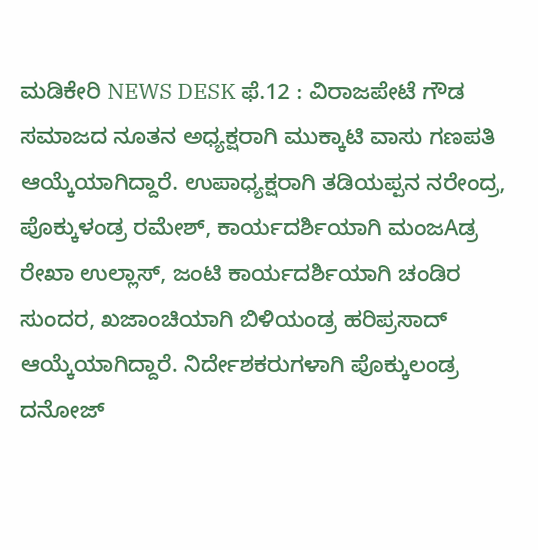ಮಡಿಕೇರಿ NEWS DESK ಫೆ.12 : ವಿರಾಜಪೇಟೆ ಗೌಡ ಸಮಾಜದ ನೂತನ ಅಧ್ಯಕ್ಷರಾಗಿ ಮುಕ್ಕಾಟಿ ವಾಸು ಗಣಪತಿ ಆಯ್ಕೆಯಾಗಿದ್ದಾರೆ. ಉಪಾಧ್ಯಕ್ಷರಾಗಿ ತಡಿಯಪ್ಪನ ನರೇಂದ್ರ, ಪೊಕ್ಕುಳಂಡ್ರ ರಮೇಶ್, ಕಾರ್ಯದರ್ಶಿಯಾಗಿ ಮಂಜAಡ್ರ ರೇಖಾ ಉಲ್ಲಾಸ್, ಜಂಟಿ ಕಾರ್ಯದರ್ಶಿಯಾಗಿ ಚಂಡಿರ ಸುಂದರ, ಖಜಾಂಚಿಯಾಗಿ ಬಿಳಿಯಂಡ್ರ ಹರಿಪ್ರಸಾದ್ ಆಯ್ಕೆಯಾಗಿದ್ದಾರೆ. ನಿರ್ದೇಶಕರುಗಳಾಗಿ ಪೊಕ್ಕುಲಂಡ್ರ ದನೋಜ್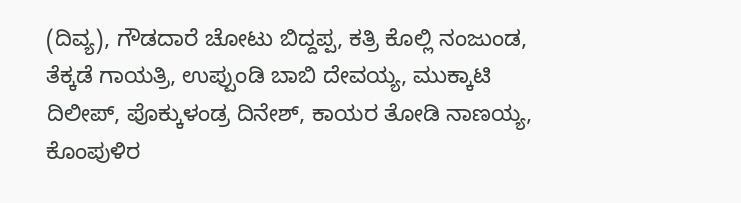(ದಿವ್ಯ), ಗೌಡದಾರೆ ಚೋಟು ಬಿದ್ದಪ್ಪ, ಕತ್ರಿ ಕೊಲ್ಲಿ ನಂಜುಂಡ, ತೆಕ್ಕಡೆ ಗಾಯತ್ರಿ, ಉಪ್ಪುಂಡಿ ಬಾಬಿ ದೇವಯ್ಯ, ಮುಕ್ಕಾಟಿ ದಿಲೀಪ್, ಪೊಕ್ಕುಳಂಡ್ರ ದಿನೇಶ್, ಕಾಯರ ತೋಡಿ ನಾಣಯ್ಯ, ಕೊಂಪುಳಿರ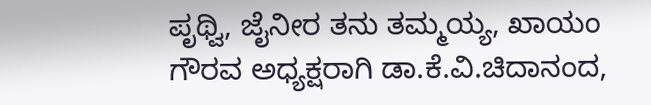ಪೃಥ್ವಿ, ಜೈನೀರ ತನು ತಮ್ಮಯ್ಯ, ಖಾಯಂ ಗೌರವ ಅಧ್ಯಕ್ಷರಾಗಿ ಡಾ.ಕೆ.ವಿ.ಚಿದಾನಂದ,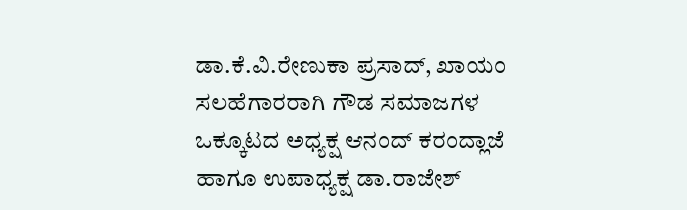ಡಾ.ಕೆ.ವಿ.ರೇಣುಕಾ ಪ್ರಸಾದ್, ಖಾಯಂ ಸಲಹೆಗಾರರಾಗಿ ಗೌಡ ಸಮಾಜಗಳ ಒಕ್ಕೂಟದ ಅಧ್ಯಕ್ಷ ಆನಂದ್ ಕರಂದ್ಲಾಜೆ ಹಾಗೂ ಉಪಾಧ್ಯಕ್ಷ ಡಾ.ರಾಜೇಶ್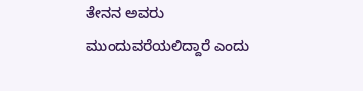ತೇನನ ಅವರು ಮುಂದುವರೆಯಲಿದ್ದಾರೆ ಎಂದು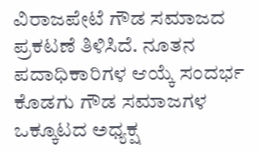ವಿರಾಜಪೇಟೆ ಗೌಡ ಸಮಾಜದ ಪ್ರಕಟಣೆ ತಿಳಿಸಿದೆ. ನೂತನ ಪದಾಧಿಕಾರಿಗಳ ಆಯ್ಕೆ ಸಂದರ್ಭ ಕೊಡಗು ಗೌಡ ಸಮಾಜಗಳ ಒಕ್ಕೂಟದ ಅಧ್ಯಕ್ಷ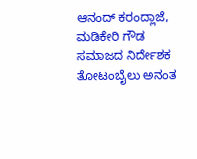ಆನಂದ್ ಕರಂದ್ಲಾಜೆ, ಮಡಿಕೇರಿ ಗೌಡ ಸಮಾಜದ ನಿರ್ದೇಶಕ ತೋಟಂಬೈಲು ಅನಂತ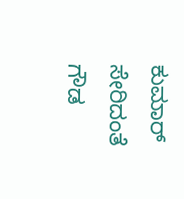ಕುಮಾರ್ ಸೇರಿದಂತೆ ಗೌಡ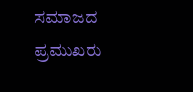ಸಮಾಜದ ಪ್ರಮುಖರು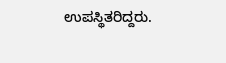ಉಪಸ್ಥಿತರಿದ್ದರು.